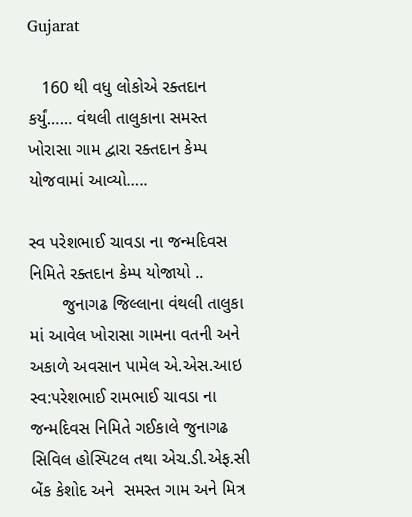Gujarat

   160 થી વધુ લોકોએ રક્તદાન કર્યું…… વંથલી તાલુકાના સમસ્ત ખોરાસા ગામ દ્વારા રક્તદાન કેમ્પ યોજવામાં આવ્યો…..

સ્વ પરેશભાઈ ચાવડા ના જન્મદિવસ નિમિતે રક્તદાન કેમ્પ યોજાયો ..
       જુનાગઢ જિલ્લાના વંથલી તાલુકા માં આવેલ ખોરાસા ગામના વતની અને અકાળે અવસાન પામેલ એ.એસ.આઇ સ્વ:પરેશભાઈ રામભાઈ ચાવડા ના જન્મદિવસ નિમિતે ગઈકાલે જુનાગઢ સિવિલ હોસ્પિટલ તથા એચ.ડી.એફ.સી બેંક કેશોદ અને  સમસ્ત ગામ અને મિત્ર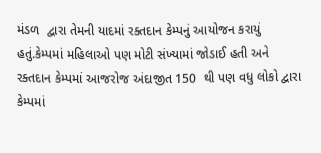મંડળ  દ્વારા તેમની યાદમાં રક્તદાન કેમ્પનું આયોજન કરાયું હતું.કેમ્પમાં મહિલાઓ પણ મોટી સંખ્યામાં જોડાઈ હતી અને રક્તદાન કેમ્પમાં આજરોજ અંદાજીત 150  થી પણ વધુ લોકો દ્વારા કેમ્પમાં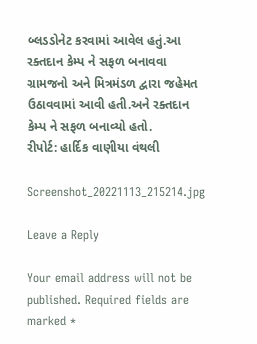બ્લડડોનેટ કરવામાં આવેલ હતું.આ રક્તદાન કેમ્પ ને સફળ બનાવવા ગ્રામજનો અને મિત્રમંડળ દ્વારા જહેમત ઉઠાવવામાં આવી હતી.અને રક્તદાન કેમ્પ ને સફળ બનાવ્યો હતો.
રીપોર્ટ: હાર્દિક વાણીયા વંથલી

Screenshot_20221113_215214.jpg

Leave a Reply

Your email address will not be published. Required fields are marked *